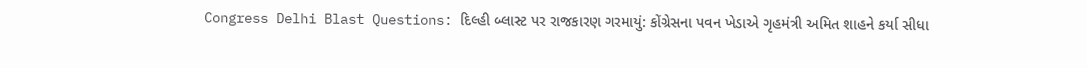Congress Delhi Blast Questions: દિલ્હી બ્લાસ્ટ પર રાજકારણ ગરમાયું: કોંગ્રેસના પવન ખેડાએ ગૃહમંત્રી અમિત શાહને કર્યા સીધા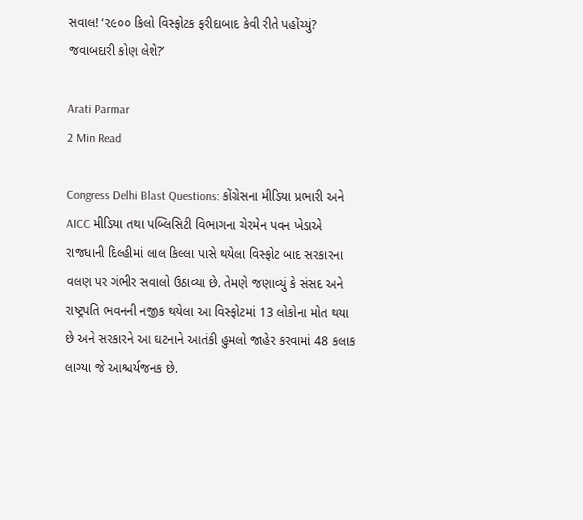સવાલ! ‘૨૯૦૦ કિલો વિસ્ફોટક ફરીદાબાદ કેવી રીતે પહોંચ્યું? જવાબદારી કોણ લેશે?’

Arati Parmar
2 Min Read

Congress Delhi Blast Questions: કોંગ્રેસના મીડિયા પ્રભારી અને AICC મીડિયા તથા પબ્લિસિટી વિભાગના ચેરમેન પવન ખેડાએ રાજધાની દિલ્હીમાં લાલ કિલ્લા પાસે થયેલા વિસ્ફોટ બાદ સરકારના વલણ પર ગંભીર સવાલો ઉઠાવ્યા છે. તેમણે જણાવ્યું કે સંસદ અને રાષ્ટ્રપતિ ભવનની નજીક થયેલા આ વિસ્ફોટમાં 13 લોકોના મોત થયા છે અને સરકારને આ ઘટનાને આતંકી હુમલો જાહેર કરવામાં 48 કલાક લાગ્યા જે આશ્ચર્યજનક છે.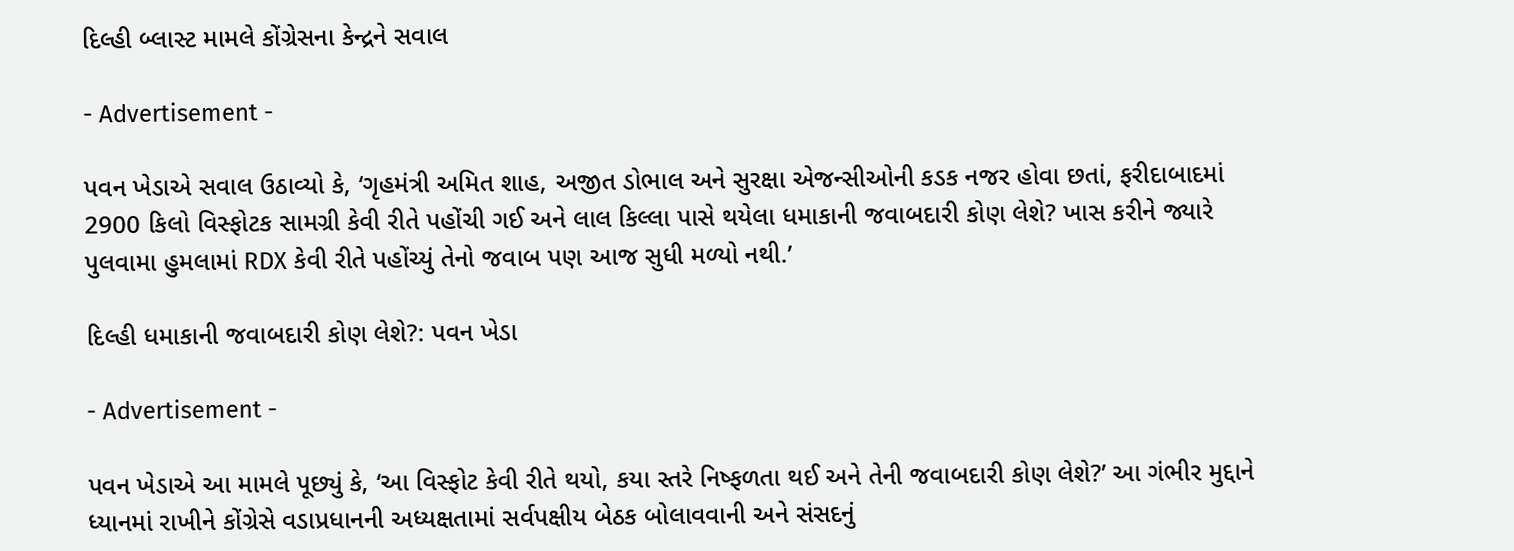દિલ્હી બ્લાસ્ટ મામલે કોંગ્રેસના કેન્દ્રને સવાલ

- Advertisement -

પવન ખેડાએ સવાલ ઉઠાવ્યો કે, ‘ગૃહમંત્રી અમિત શાહ, અજીત ડોભાલ અને સુરક્ષા એજન્સીઓની કડક નજર હોવા છતાં, ફરીદાબાદમાં 2900 કિલો વિસ્ફોટક સામગ્રી કેવી રીતે પહોંચી ગઈ અને લાલ કિલ્લા પાસે થયેલા ધમાકાની જવાબદારી કોણ લેશે? ખાસ કરીને જ્યારે પુલવામા હુમલામાં RDX કેવી રીતે પહોંચ્યું તેનો જવાબ પણ આજ સુધી મળ્યો નથી.’

દિલ્હી ધમાકાની જવાબદારી કોણ લેશે?: પવન ખેડા

- Advertisement -

પવન ખેડાએ આ મામલે પૂછ્યું કે, ‘આ વિસ્ફોટ કેવી રીતે થયો, કયા સ્તરે નિષ્ફળતા થઈ અને તેની જવાબદારી કોણ લેશે?’ આ ગંભીર મુદ્દાને ધ્યાનમાં રાખીને કોંગ્રેસે વડાપ્રધાનની અધ્યક્ષતામાં સર્વપક્ષીય બેઠક બોલાવવાની અને સંસદનું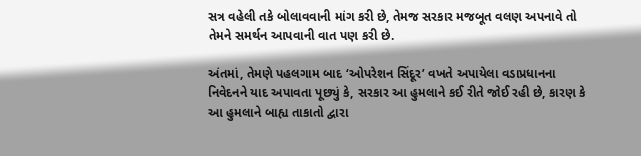સત્ર વહેલી તકે બોલાવવાની માંગ કરી છે, તેમજ સરકાર મજબૂત વલણ અપનાવે તો તેમને સમર્થન આપવાની વાત પણ કરી છે.

અંતમાં, તેમણે પહલગામ બાદ ‘ઓપરેશન સિંદૂર’ વખતે અપાયેલા વડાપ્રધાનના નિવેદનને યાદ અપાવતા પૂછ્યું કે, સરકાર આ હુમલાને કઈ રીતે જોઈ રહી છે, કારણ કે આ હુમલાને બાહ્ય તાકાતો દ્વારા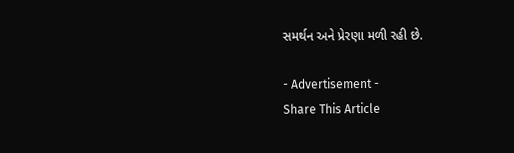સમર્થન અને પ્રેરણા મળી રહી છે.

- Advertisement -
Share This Article